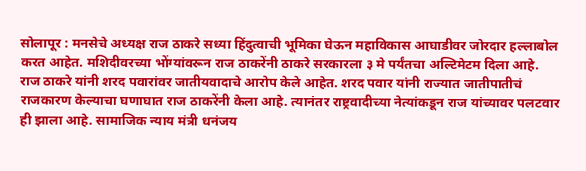सोलापूर : मनसेचे अध्यक्ष राज ठाकरे सध्या हिंदुत्वाची भूमिका घेऊन महाविकास आघाडीवर जोरदार हल्लाबोल करत आहेत. मशिदीवरच्या भोंग्यांवरून राज ठाकरेंनी ठाकरे सरकारला ३ मे पर्यंतचा अल्टिमेटम दिला आहे. राज ठाकरे यांनी शरद पवारांवर जातीयवादाचे आरोप केले आहेत. शरद पवार यांनी राज्यात जातीपातीचं राजकारण केल्याचा घणाघात राज ठाकरेंनी केला आहे. त्यानंतर राष्ट्रवादीच्या नेत्यांकडून राज यांच्यावर पलटवार ही झाला आहे. सामाजिक न्याय मंत्री धनंजय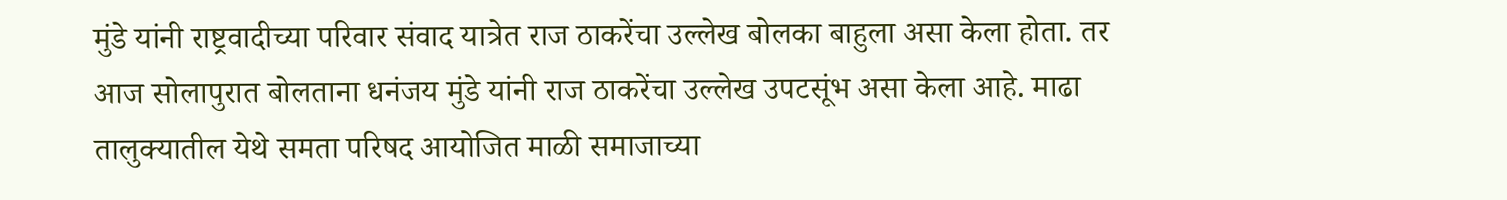मुंडे यांनी राष्ट्रवादीच्या परिवार संवाद यात्रेत राज ठाकरेंचा उल्लेख बोलका बाहुला असा केला होता. तर आज सोलापुरात बोलताना धनंजय मुंडे यांनी राज ठाकरेंचा उल्लेख उपटसूंभ असा केला आहे. माढा तालुक्यातील येथे समता परिषद आयोजित माळी समाजाच्या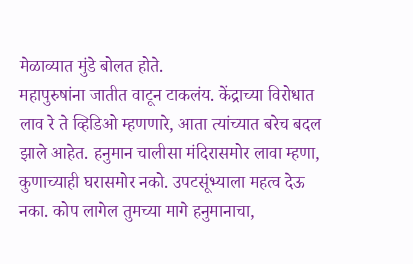मेळाव्यात मुंडे बोलत होते.
महापुरुषांना जातीत वाटून टाकलंय. केंद्राच्या विरोधात लाव रे ते व्हिडिओ म्हणणारे, आता त्यांच्यात बरेच बदल झाले आहेत. हनुमान चालीसा मंदिरासमोर लावा म्हणा, कुणाच्याही घरासमोर नको. उपटसूंभ्याला महत्व देऊ नका. कोप लागेल तुमच्या मागे हनुमानाचा,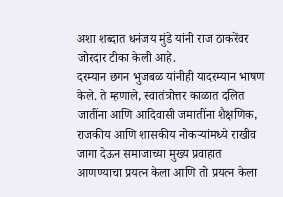अशा शब्दात धनंजय मुंडे यांनी राज ठाकरेंवर जोरदार टीका केली आहे.
दरम्यान छगन भुजबळ यांनीही यादरम्यान भाषण केले. ते म्हणाले, स्वातंत्रोत्तर काळात दलित जातींना आणि आदिवासी जमातींना शैक्षणिक, राजकीय आणि शासकीय नोकऱ्यांमध्ये राखीव जागा देऊन समाजाच्या मुख्य प्रवाहात आणण्याचा प्रयत्न केला आणि तो प्रयत्न केला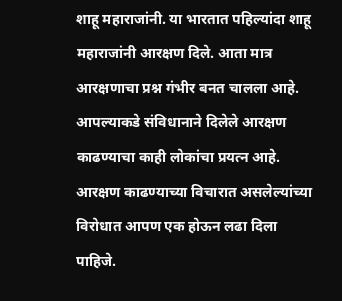शाहू महाराजांनी. या भारतात पहिल्यांदा शाहू महाराजांनी आरक्षण दिले. आता मात्र आरक्षणाचा प्रश्न गंभीर बनत चालला आहे. आपल्याकडे संविधानाने दिलेले आरक्षण काढण्याचा काही लोकांचा प्रयत्न आहे. आरक्षण काढण्याच्या विचारात असलेल्यांच्या विरोधात आपण एक होऊन लढा दिला पाहिजे.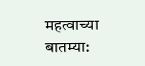महत्वाच्या बातम्या: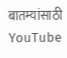बातम्यांसाठी YouTube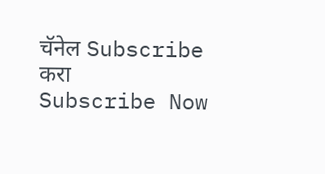चॅनेल Subscribe करा
Subscribe Now